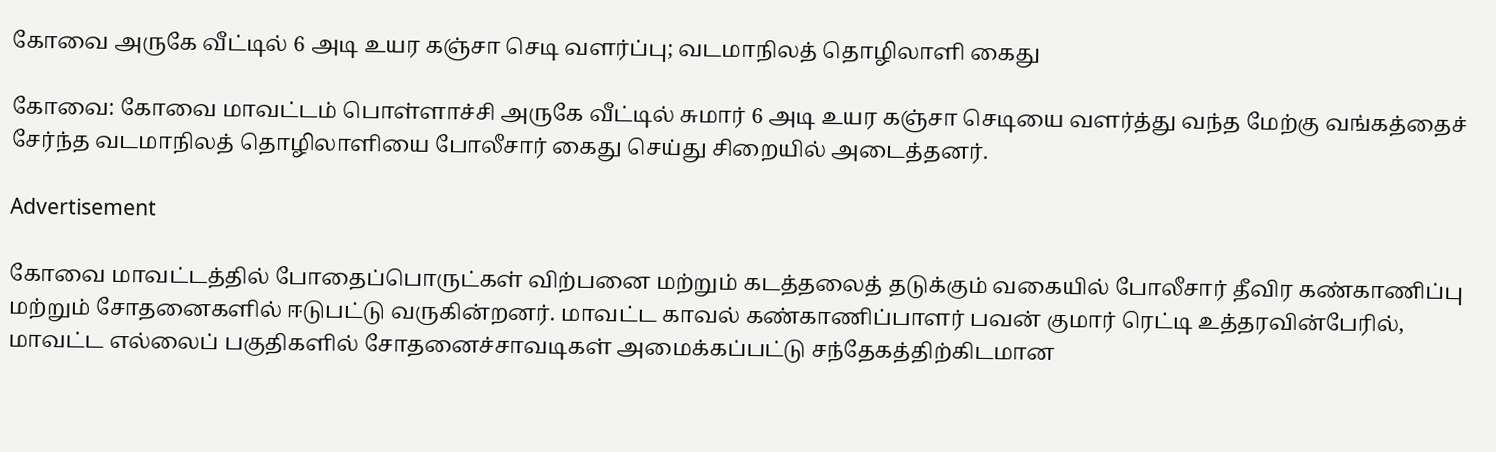கோவை அருகே வீட்டில் 6 அடி உயர கஞ்சா செடி வளர்ப்பு; வடமாநிலத் தொழிலாளி கைது

கோவை: கோவை மாவட்டம் பொள்ளாச்சி அருகே வீட்டில் சுமார் 6 அடி உயர கஞ்சா செடியை வளர்த்து வந்த மேற்கு வங்கத்தைச் சேர்ந்த வடமாநிலத் தொழிலாளியை போலீசார் கைது செய்து சிறையில் அடைத்தனர்.

Advertisement

கோவை மாவட்டத்தில் போதைப்பொருட்கள் விற்பனை மற்றும் கடத்தலைத் தடுக்கும் வகையில் போலீசார் தீவிர கண்காணிப்பு மற்றும் சோதனைகளில் ஈடுபட்டு வருகின்றனர். மாவட்ட காவல் கண்காணிப்பாளர் பவன் குமார் ரெட்டி உத்தரவின்பேரில், மாவட்ட எல்லைப் பகுதிகளில் சோதனைச்சாவடிகள் அமைக்கப்பட்டு சந்தேகத்திற்கிடமான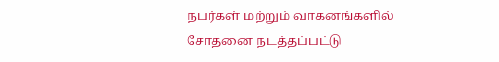நபர்கள் மற்றும் வாகனங்களில் சோதனை நடத்தப்பட்டு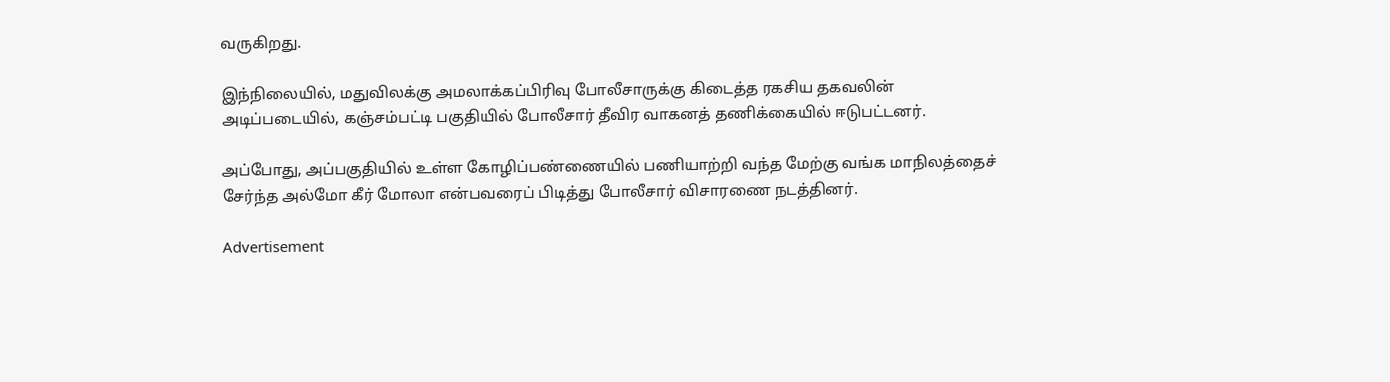வருகிறது.

இந்நிலையில், மதுவிலக்கு அமலாக்கப்பிரிவு போலீசாருக்கு கிடைத்த ரகசிய தகவலின் அடிப்படையில், கஞ்சம்பட்டி பகுதியில் போலீசார் தீவிர வாகனத் தணிக்கையில் ஈடுபட்டனர்.

அப்போது, அப்பகுதியில் உள்ள கோழிப்பண்ணையில் பணியாற்றி வந்த மேற்கு வங்க மாநிலத்தைச் சேர்ந்த அல்மோ கீர் மோலா என்பவரைப் பிடித்து போலீசார் விசாரணை நடத்தினர்.

Advertisement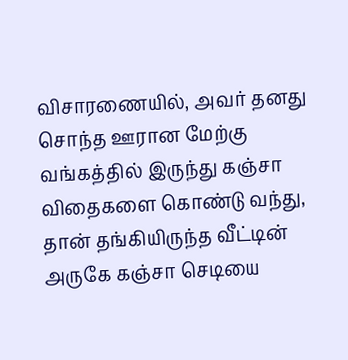விசாரணையில், அவர் தனது சொந்த ஊரான மேற்கு வங்கத்தில் இருந்து கஞ்சா விதைகளை கொண்டு வந்து, தான் தங்கியிருந்த வீட்டின் அருகே கஞ்சா செடியை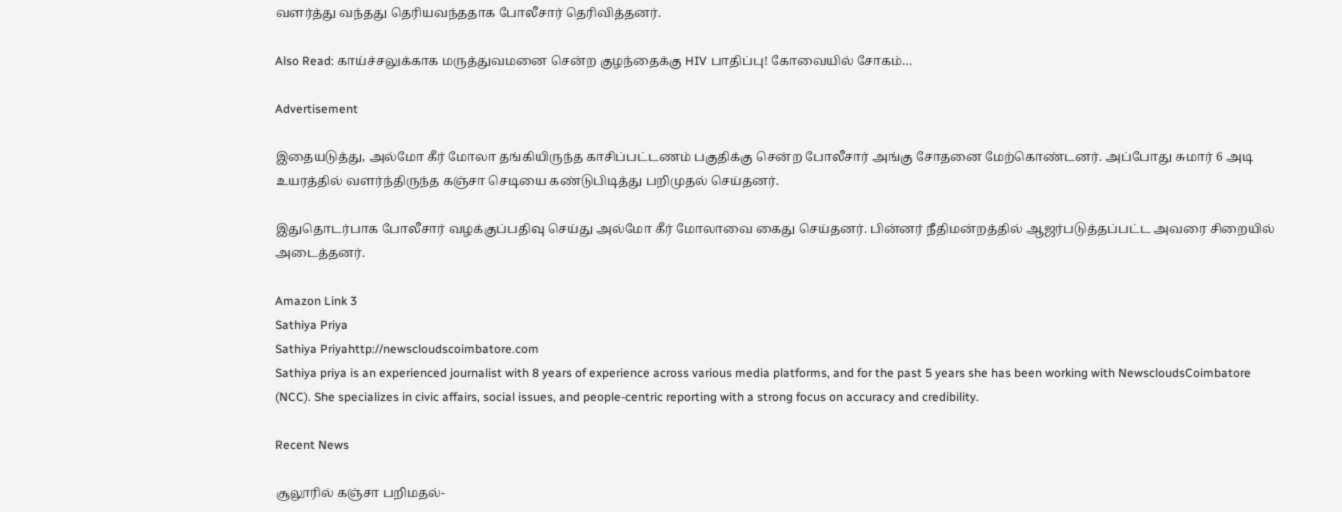வளர்த்து வந்தது தெரியவந்ததாக போலீசார் தெரிவித்தனர்.

Also Read: காய்ச்சலுக்காக மருத்துவமனை சென்ற குழந்தைக்கு HIV பாதிப்பு! கோவையில் சோகம்…

Advertisement

இதையடுத்து, அல்மோ கீர் மோலா தங்கியிருந்த காசிப்பட்டணம் பகுதிக்கு சென்ற போலீசார் அங்கு சோதனை மேற்கொண்டனர். அப்போது சுமார் 6 அடி உயரத்தில் வளர்ந்திருந்த கஞ்சா செடியை கண்டுபிடித்து பறிமுதல் செய்தனர்.

இதுதொடர்பாக போலீசார் வழக்குப்பதிவு செய்து அல்மோ கீர் மோலாவை கைது செய்தனர். பின்னர் நீதிமன்றத்தில் ஆஜர்படுத்தப்பட்ட அவரை சிறையில் அடைத்தனர்.

Amazon Link 3
Sathiya Priya
Sathiya Priyahttp://newscloudscoimbatore.com
Sathiya priya is an experienced journalist with 8 years of experience across various media platforms, and for the past 5 years she has been working with NewscloudsCoimbatore (NCC). She specializes in civic affairs, social issues, and people-centric reporting with a strong focus on accuracy and credibility.

Recent News

சூலூரில் கஞ்சா பறிமதல்-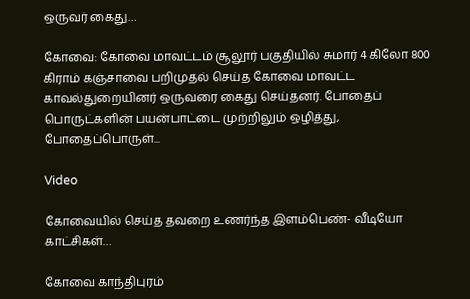ஒருவர் கைது…

கோவை: கோவை மாவட்டம் சூலூர் பகுதியில் சுமார் 4 கிலோ 800 கிராம் கஞ்சாவை பறிமுதல் செய்த கோவை மாவட்ட காவல்துறையினர் ஒருவரை கைது செய்தனர். போதைப் பொருட்களின் பயன்பாட்டை முற்றிலும் ஒழித்து, போதைப்பொருள்...

Video

கோவையில் செய்த தவறை உணர்ந்த இளம்பெண்- வீடியோ காட்சிகள்…

கோவை காந்திபுரம்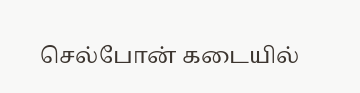செல்போன் கடையில்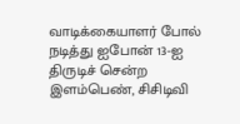வாடிக்கையாளர் போல் நடித்து ஐபோன் 13-ஐ திருடிச் சென்ற இளம்பெண், சிசிடிவி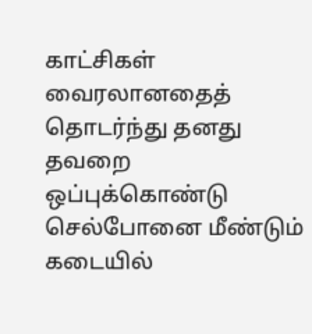காட்சிகள் வைரலானதைத் தொடர்ந்து தனது தவறை ஒப்புக்கொண்டு செல்போனை மீண்டும் கடையில்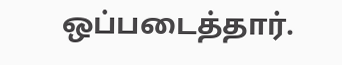ஒப்படைத்தார்.